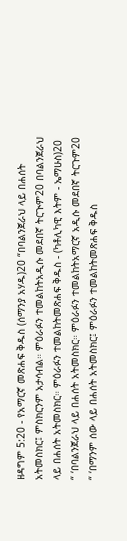ዘዳግም 5:20 - የአማርኛ መጽሐፍ ቅዱስ (ሰማንያ አሃዱ)20 “በባልንጀራህ ላይ በሐሰት አትመስክር፤ ምስክርንም አታሳብል። ምዕራፉን ተመልከትአዲሱ መደበኛ ትርጒም20 በባልንጀራህ ላይ በሐሰት አትመስክር። ምዕራፉን ተመልከትመጽሐፍ ቅዱስ - (ካቶሊካዊ እትም - ኤማሁስ)20 “ ‘በባልንጀራህ ላይ በሐሰት አትመስክር። ምዕራፉን ተመልከትአማርኛ አዲሱ መደበኛ ትርጉም20 “ ‘በማንም ሰው ላይ በሐሰት አትመስክር፤ ምዕራፉን ተመልከትመጽሐፍ ቅዱስ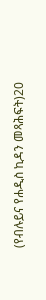(የብሉይና የሐዲስ ኪዳን መጻሕፍት)20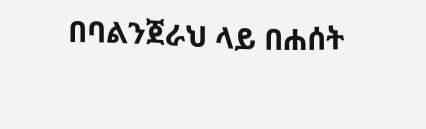በባልንጀራህ ላይ በሐሰት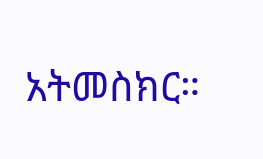አትመስክር።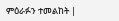ምዕራፉን ተመልከት |